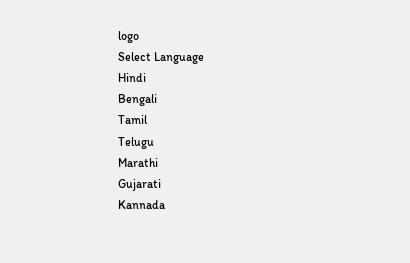logo
Select Language
Hindi
Bengali
Tamil
Telugu
Marathi
Gujarati
Kannada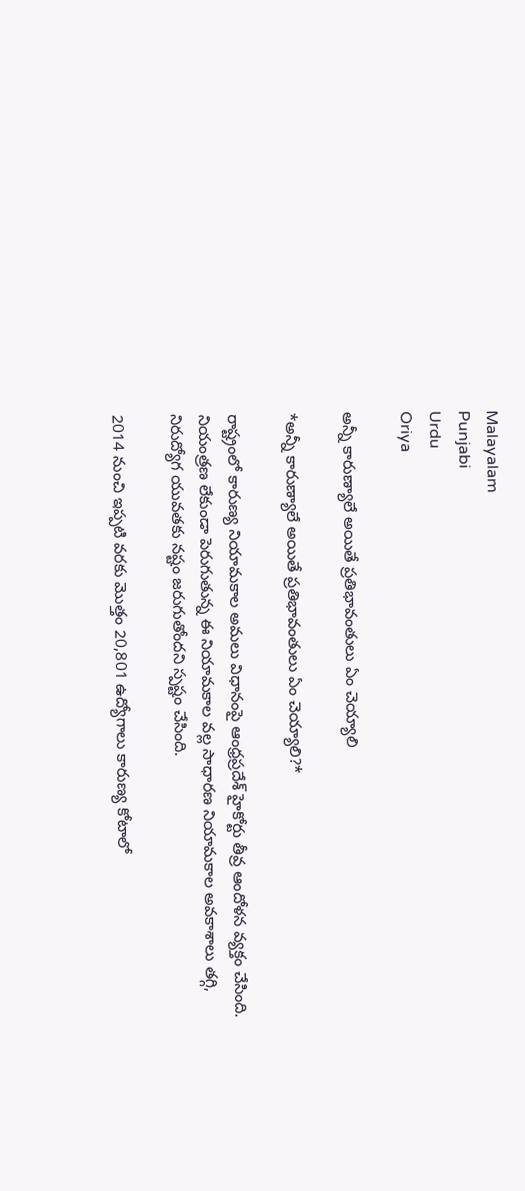Malayalam
Punjabi
Urdu
Oriya

అన్నీ కారుణ్యాలే అయితే ప్రతిభావంతులు ఏం చెయ్యాలి

*అన్నీ కారుణ్యాలే అయితే ప్రతిభావంతులు ఏం చెయ్యాలి?*

రాష్ట్రంలో కారుణ్య నియామకాల అమలు విధానంపై ఆంధ్రప్రదేశ్ హైకోర్టు తీవ్ర ఆందోళన వ్యక్తం చేసింది. నియంత్రణ లేకుండా పెరుగుతున్న ఈ నియామకాల వల్ల సాధారణ నియామకాల అవకాశాలు తగ్గి, నిరుద్యోగ యువతకు నష్టం జరుగుతోందని స్పష్టం చేసింది.

2014 నుంచి ఇప్పటి వరకు మొత్తం 20,801 ఉద్యోగాలు కారుణ్య కోటాలో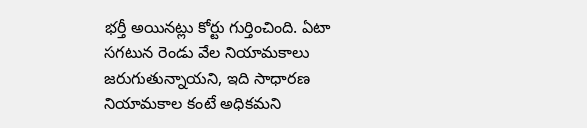భర్తీ అయినట్లు కోర్టు గుర్తించింది. ఏటా సగటున రెండు వేల నియామకాలు జరుగుతున్నాయని, ఇది సాధారణ నియామకాల కంటే అధికమని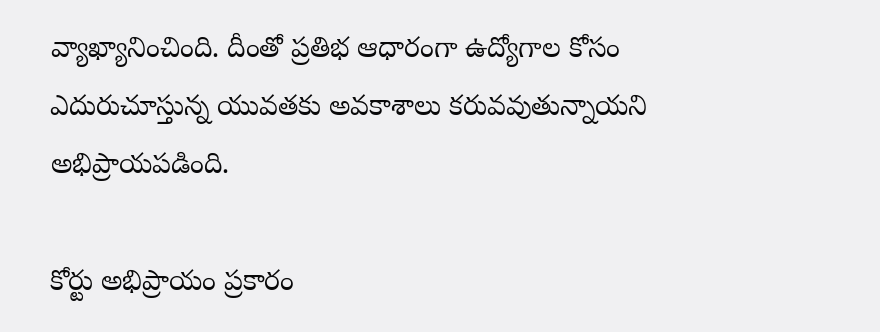వ్యాఖ్యానించింది. దీంతో ప్రతిభ ఆధారంగా ఉద్యోగాల కోసం ఎదురుచూస్తున్న యువతకు అవకాశాలు కరువవుతున్నాయని అభిప్రాయపడింది.

కోర్టు అభిప్రాయం ప్రకారం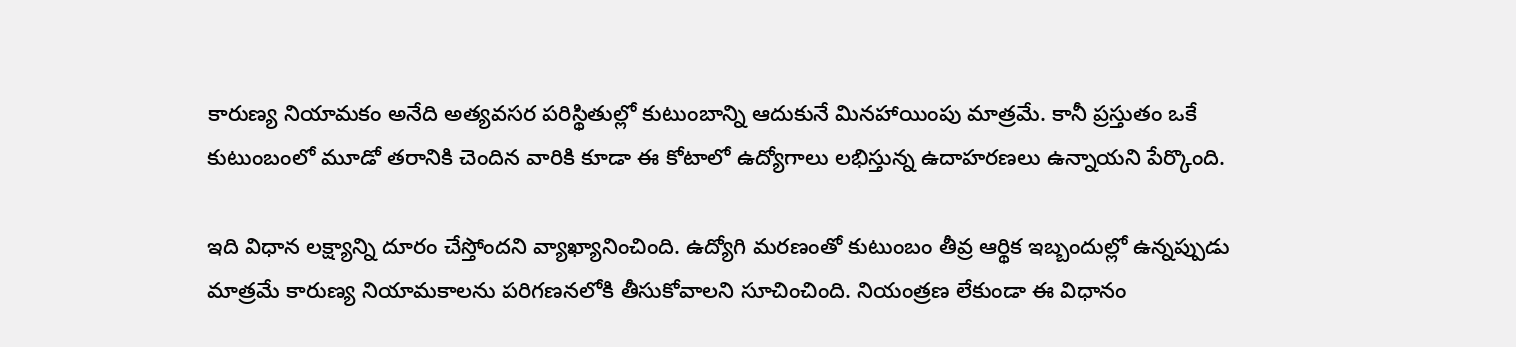కారుణ్య నియామకం అనేది అత్యవసర పరిస్థితుల్లో కుటుంబాన్ని ఆదుకునే మినహాయింపు మాత్రమే. కానీ ప్రస్తుతం ఒకే కుటుంబంలో మూడో తరానికి చెందిన వారికి కూడా ఈ కోటాలో ఉద్యోగాలు లభిస్తున్న ఉదాహరణలు ఉన్నాయని పేర్కొంది.

ఇది విధాన లక్ష్యాన్ని దూరం చేస్తోందని వ్యాఖ్యానించింది. ఉద్యోగి మరణంతో కుటుంబం తీవ్ర ఆర్థిక ఇబ్బందుల్లో ఉన్నప్పుడు మాత్రమే కారుణ్య నియామకాలను పరిగణనలోకి తీసుకోవాలని సూచించింది. నియంత్రణ లేకుండా ఈ విధానం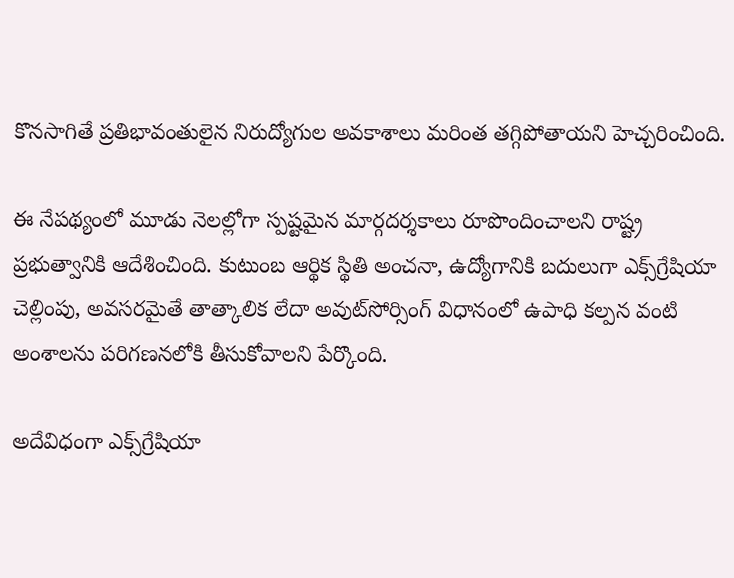కొనసాగితే ప్రతిభావంతులైన నిరుద్యోగుల అవకాశాలు మరింత తగ్గిపోతాయని హెచ్చరించింది.

ఈ నేపథ్యంలో మూడు నెలల్లోగా స్పష్టమైన మార్గదర్శకాలు రూపొందించాలని రాష్ట్ర ప్రభుత్వానికి ఆదేశించింది. కుటుంబ ఆర్థిక స్థితి అంచనా, ఉద్యోగానికి బదులుగా ఎక్స్‌గ్రేషియా చెల్లింపు, అవసరమైతే తాత్కాలిక లేదా అవుట్‌సోర్సింగ్ విధానంలో ఉపాధి కల్పన వంటి అంశాలను పరిగణనలోకి తీసుకోవాలని పేర్కొంది.

అదేవిధంగా ఎక్స్‌గ్రేషియా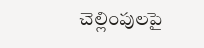చెల్లింపులపై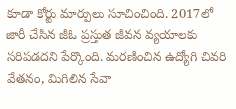కూడా కోర్టు మార్పులు సూచించింది. 2017లో జారీ చేసిన జీఓ ప్రస్తుత జీవన వ్యయాలకు సరిపడదని పేర్కొంది. మరణించిన ఉద్యోగి చివరి వేతనం, మిగిలిన సేవా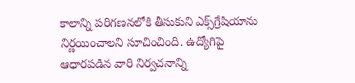కాలాన్ని పరిగణనలోకి తీసుకుని ఎక్స్‌గ్రేషియాను నిర్ణయించాలని సూచించింది. ఉద్యోగిపై ఆధారపడిన వారి నిర్వచనాన్ని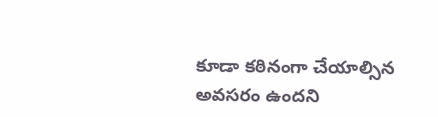కూడా కఠినంగా చేయాల్సిన అవసరం ఉందని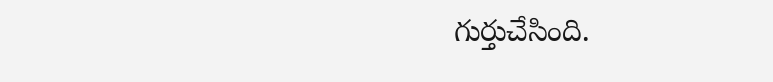గుర్తుచేసింది.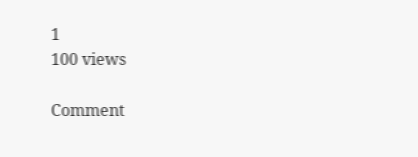1
100 views

Comment